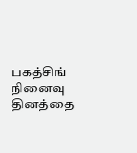பகத்சிங் நினைவு தினத்தை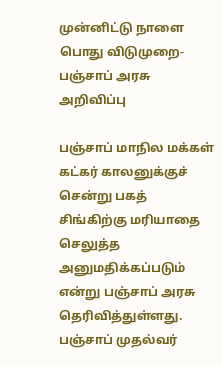முன்னிட்டு நாளை பொது விடுமுறை- பஞ்சாப் அரசு அறிவிப்பு

பஞ்சாப் மாநில மக்கள் கட்கர் காலனுக்குச் சென்று பகத் சிங்கிற்கு மரியாதை செலுத்த அனுமதிக்கப்படும் என்று பஞ்சாப் அரசு தெரிவித்துள்ளது.
பஞ்சாப் முதல்வர்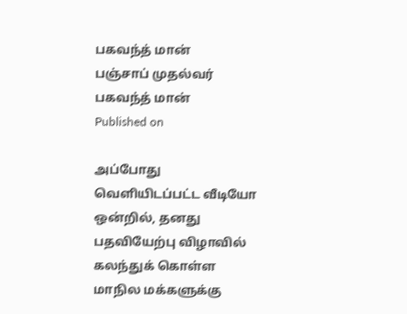பகவந்த் மான்
பஞ்சாப் முதல்வர் பகவந்த் மான்
Published on

அப்போது வெளியிடப்பட்ட வீடியோ ஒன்றில், தனது பதவியேற்பு விழாவில் கலந்துக் கொள்ள மாநில மக்களுக்கு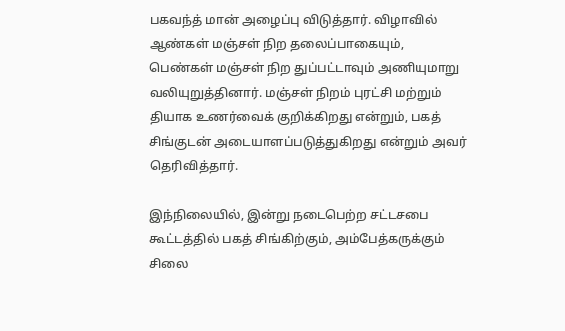பகவந்த் மான் அழைப்பு விடுத்தார். விழாவில் ஆண்கள் மஞ்சள் நிற தலைப்பாகையும், பெண்கள் மஞ்சள் நிற துப்பட்டாவும் அணியுமாறு வலியுறுத்தினார். மஞ்சள் நிறம் புரட்சி மற்றும் தியாக உணர்வைக் குறிக்கிறது என்றும், பகத் சிங்குடன் அடையாளப்படுத்துகிறது என்றும் அவர் தெரிவித்தார்.

இந்நிலையில், இன்று நடைபெற்ற சட்டசபை கூட்டத்தில் பகத் சிங்கிற்கும், அம்பேத்கருக்கும் சிலை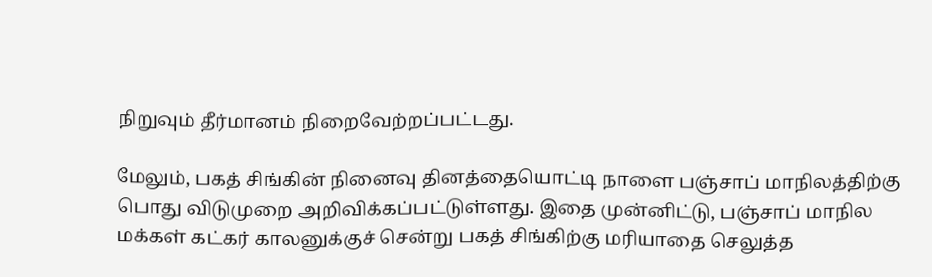நிறுவும் தீர்மானம் நிறைவேற்றப்பட்டது.

மேலும், பகத் சிங்கின் நினைவு தினத்தையொட்டி நாளை பஞ்சாப் மாநிலத்திற்கு பொது விடுமுறை அறிவிக்கப்பட்டுள்ளது. இதை முன்னிட்டு, பஞ்சாப் மாநில மக்கள் கட்கர் காலனுக்குச் சென்று பகத் சிங்கிற்கு மரியாதை செலுத்த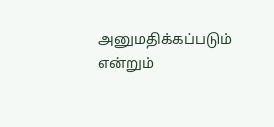அனுமதிக்கப்படும் என்றும்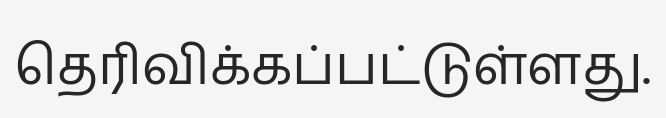தெரிவிக்கப்பட்டுள்ளது.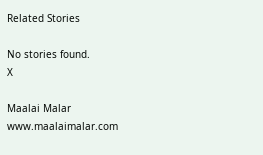Related Stories

No stories found.
X

Maalai Malar
www.maalaimalar.com